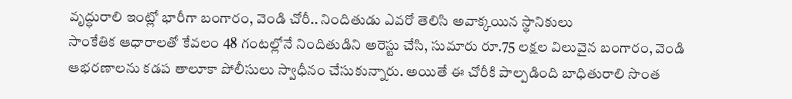వృద్ధురాలి ఇంట్లో భారీగా బంగారం, వెండి చోరీ.. నిందితుడు ఎవరో తెలిసి అవాక్కయిన స్థానికులు
సాంకేతిక ఆధారాలతో కేవలం 48 గంటల్లోనే నిందితుడిని అరెస్టు చేసి, సుమారు రూ.75 లక్షల విలువైన బంగారం, వెండి ఆభరణాలను కడప తాలూకా పోలీసులు స్వాధీనం చేసుకున్నారు. అయితే ఈ చోరీకి పాల్పడింది బాధితురాలి సొంత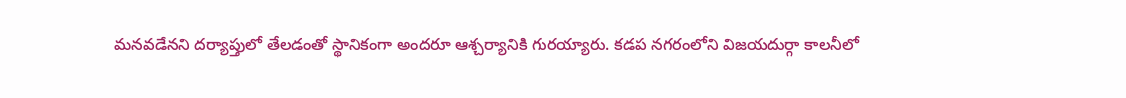మనవడేనని దర్యాప్తులో తేలడంతో స్థానికంగా అందరూ ఆశ్చర్యానికి గురయ్యారు. కడప నగరంలోని విజయదుర్గా కాలనీలో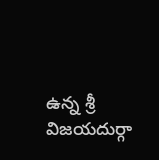ఉన్న శ్రీ విజయదుర్గా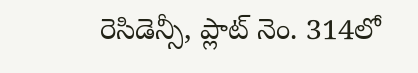రెసిడెన్సీ, ప్లాట్ నెం. 314లో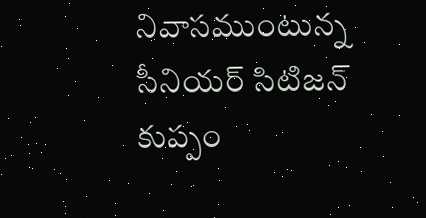నివాసముంటున్న సీనియర్ సిటిజన్ కుప్పం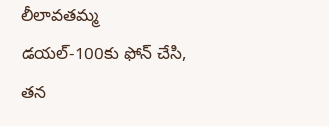లీలావతమ్మ డయల్-100కు ఫోన్ చేసి, తన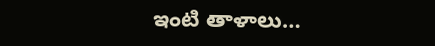ఇంటి తాళాలు…